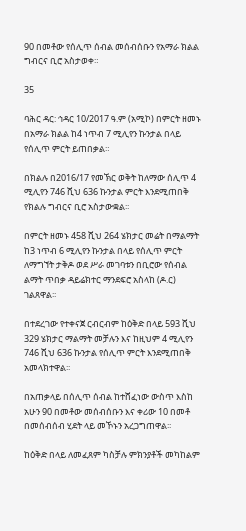90 በመቶው የሰሊጥ ሰብል መሰብሰቡን የአማራ ክልል ግብርና ቢሮ አስታወቀ።

35

ባሕር ዳር: ኅዳር 10/2017 ዓ.ም (አሚኮ) በምርት ዘመኑ በአማራ ክልል ከ4 ነጥብ 7 ሚሊየን ኩንታል በላይ የሰሊጥ ምርት ይጠበቃል።

በክልሉ በ2016/17 የመኽር ወቅት ከለማው ሰሊጥ 4 ሚሊየን 746 ሺህ 636 ኩንታል ምርት እንደሚጠበቅ የክልሉ ግብርና ቢሮ አስታውቋል፡፡

በምርት ዘመኑ 458 ሺህ 264 ሄክታር መሬት በማልማት ከ3 ነጥብ 6 ሚሊየን ኩንታል በላይ የሰሊጥ ምርት ለማግኘት ታቅዶ ወደ ሥራ መገባቱን በቢሮው የሰብል ልማት ጥበቃ ዳይሬክተር ማንደፍሮ አስላከ (ዶ.ር) ገልጸዋል፡፡

በተደረገው የተቀናጀ ርብርብም ከዕቅድ በላይ 593 ሺህ 329 ሄክታር ማልማት መቻሉን እና ከዚህም 4 ሚሊየን 746 ሺህ 636 ኩንታል የሰሊጥ ምርት እንደሚጠበቅ አመላክተዋል፡፡

በአጠቃላይ በሰሊጥ ሰብል ከተሸፈነው ውስጥ እስከ አሁን 90 በመቶው መሰብሰቡን እና ቀሪው 10 በመቶ በመሰብሰብ ሂደት ላይ መኾኑን አረጋግጠዋል፡፡

ከዕቅድ በላይ ለመፈጸም ካስቻሉ ምክንያቶች መካከልም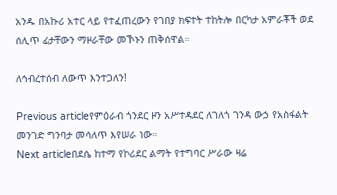አንዱ በአኩሪ አተር ላይ የተፈጠረውን የገበያ ክፍተት ተከትሎ በርካታ አምራቾች ወደ ሰሊጥ ፊታቸውን ማዞራቸው መኾኑን ጠቅሰዋል።

ለኅብረተሰብ ለውጥ እንተጋለን!

Previous articleየምዕራብ ጎንደር ዞን አሥተዳደር ለገለጎ ገንዳ ውኃ የአስፋልት መንገድ ግንባታ መሳለጥ እየሠራ ነው።
Next articleበደሴ ከተማ የኮሪደር ልማት የተግባር ሥራው ዛሬ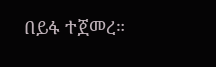በይፋ ተጀመረ።